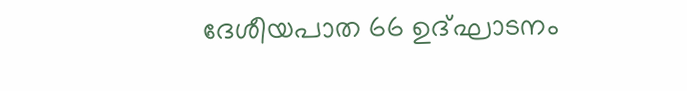ദേശീയപാത 66 ഉദ്ഘാടനം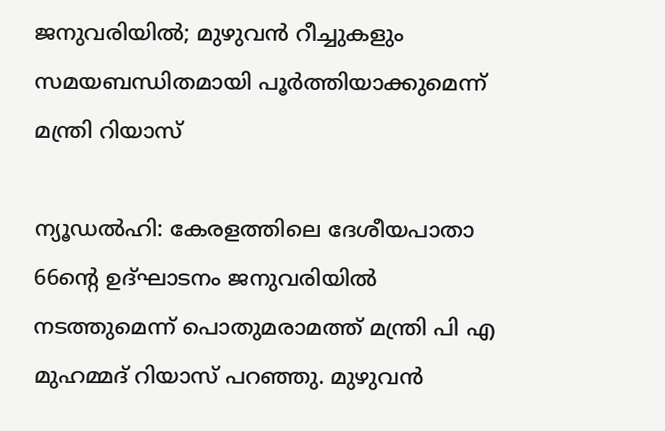ജനുവരിയിൽ; മുഴുവൻ റീച്ചുകളും സമയബന്ധിതമായി പൂർത്തിയാക്കുമെന്ന് മന്ത്രി റിയാസ്

ന്യൂഡൽഹി: കേരളത്തിലെ ദേശീയപാതാ 66ന്റെ ഉദ്ഘാടനം ജനുവരിയിൽ നടത്തുമെന്ന് പൊതുമരാമത്ത് മന്ത്രി പി എ മുഹമ്മദ് റിയാസ് പറഞ്ഞു. മുഴുവൻ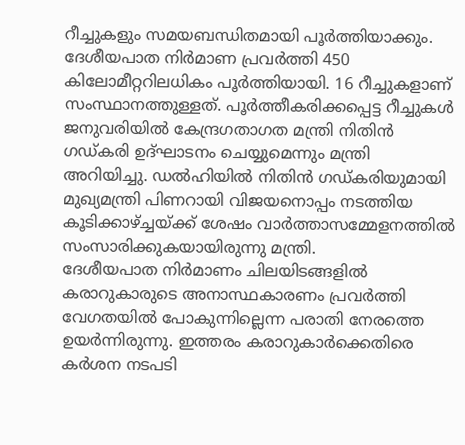റീച്ചുകളും സമയബന്ധിതമായി പൂർത്തിയാക്കും. ദേശീയപാത നിർമാണ പ്രവർത്തി 450 കിലോമീറ്ററിലധികം പൂർത്തിയായി. 16 റീച്ചുകളാണ് സംസ്ഥാനത്തുള്ളത്. പൂർത്തീകരിക്കപ്പെട്ട റീച്ചുകൾ ജനുവരിയിൽ കേന്ദ്രഗതാഗത മന്ത്രി നിതിൻ ഗഡ്കരി ഉദ്ഘാടനം ചെയ്യുമെന്നും മന്ത്രി അറിയിച്ചു. ഡൽഹിയിൽ നിതിൻ ഗഡ്കരിയുമായി മുഖ്യമന്ത്രി പിണറായി വിജയനൊപ്പം നടത്തിയ കൂടിക്കാഴ്ച്ചയ്ക്ക് ശേഷം വാർത്താസമ്മേളനത്തിൽ സംസാരിക്കുകയായിരുന്നു മന്ത്രി.
ദേശീയപാത നിർമാണം ചിലയിടങ്ങളിൽ കരാറുകാരുടെ അനാസ്ഥകാരണം പ്രവർത്തി വേഗതയിൽ പോകുന്നില്ലെന്ന പരാതി നേരത്തെ ഉയർന്നിരുന്നു. ഇത്തരം കരാറുകാർക്കെതിരെ കർശന നടപടി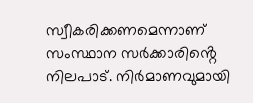സ്വീകരിക്കണമെന്നാണ് സംസ്ഥാന സർക്കാരിൻ്റെ നിലപാട്. നിർമാണവുമായി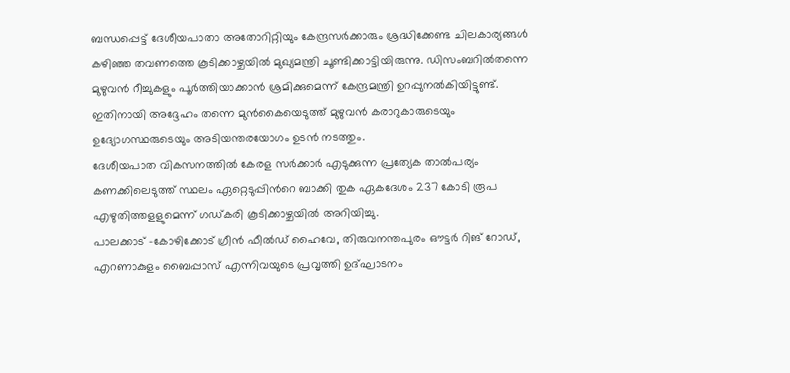ബന്ധപ്പെട്ട് ദേശീയപാതാ അതോറിറ്റിയും കേന്ദ്രസർക്കാരും ശ്രദ്ധിക്കേണ്ട ചിലകാര്യങ്ങൾ കഴിഞ്ഞ തവണത്തെ കൂടിക്കാഴ്ചയിൽ മുഖ്യമന്ത്രി ചൂണ്ടിക്കാട്ടിയിരുന്നു. ഡിസംബറിൽതന്നെ മുഴുവൻ റീച്ചുകളും പൂർത്തിയാക്കാൻ ശ്രമിക്കുമെന്ന് കേന്ദ്രമന്ത്രി ഉറപ്പുനൽകിയിട്ടുണ്ട്. ഇതിനായി അദ്ദേഹം തന്നെ മുൻകൈയെടുത്ത് മുഴുവൻ കരാറുകാരുടെയും ഉദ്യോഗസ്ഥരുടെയും അടിയന്തരയോഗം ഉടൻ നടത്തും.
ദേശീയപാത വികസനത്തിൽ കേരള സർക്കാർ എടുക്കുന്ന പ്രത്യേക താൽപര്യം കണക്കിലെടുത്ത് സ്ഥലം ഏറ്റെടുപ്പിൻറെ ബാക്കി തുക ഏകദേശം 237 കോടി രൂപ എഴുതിത്തളളുമെന്ന് ഗഡ്കരി കൂടിക്കാഴ്ചയിൽ അറിയിച്ചു.
പാലക്കാട് -കോഴിക്കോട് ഗ്രീൻ ഫീൽഡ് ഹൈവേ, തിരുവനന്തപുരം ഔട്ടർ റിങ് റോഡ്, എറണാകുളം ബൈപ്പാസ് എന്നിവയുടെ പ്രവൃത്തി ഉദ്ഘാടനം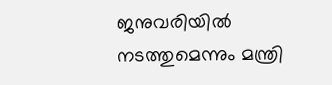ജനുവരിയിൽ നടത്തുമെന്നും മന്ത്രി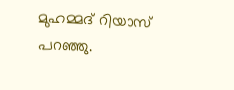മുഹമ്മദ് റിയാസ് പറഞ്ഞു.